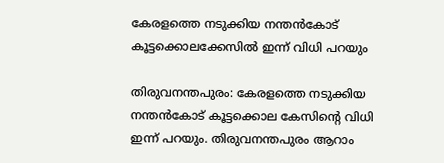കേരളത്തെ നടുക്കിയ നന്തന്‍കോട് കൂട്ടക്കൊലക്കേസില്‍ ഇന്ന് വിധി പറയും

തിരുവനന്തപുരം: കേരളത്തെ നടുക്കിയ നന്തൻകോട് കൂട്ടക്കൊല കേസിന്റെ വിധി ഇന്ന് പറയും. തിരുവനന്തപുരം ആറാം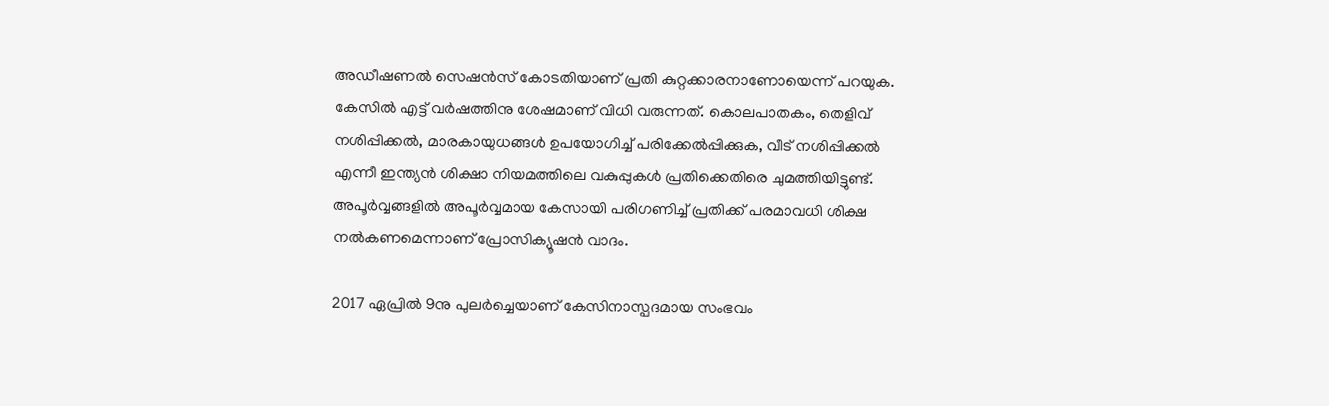അഡീഷണൽ സെഷൻസ് കോടതിയാണ് പ്രതി കുറ്റക്കാരനാണോയെന്ന് പറയുക. കേസിൽ എട്ട് വർഷത്തിനു ശേഷമാണ് വിധി വരുന്നത്. കൊലപാതകം, തെളിവ് നശിപ്പിക്കല്‍, മാരകായുധങ്ങള്‍ ഉപയോഗിച്ച് പരിക്കേല്‍പ്പിക്കുക, വീട് നശിപ്പിക്കല്‍ എന്നീ ഇന്ത്യന്‍ ശിക്ഷാ നിയമത്തിലെ വകുപ്പുകള്‍ പ്രതിക്കെതിരെ ചുമത്തിയിട്ടുണ്ട്. അപൂർവ്വങ്ങളിൽ അപൂർവ്വമായ കേസായി പരിഗണിച്ച് പ്രതിക്ക് പരമാവധി ശിക്ഷ നൽകണമെന്നാണ് പ്രോസിക്യൂഷൻ വാദം.

2017 ഏപ്രിൽ 9നു പുലർച്ചെയാണ് കേസിനാസ്പദമായ സംഭവം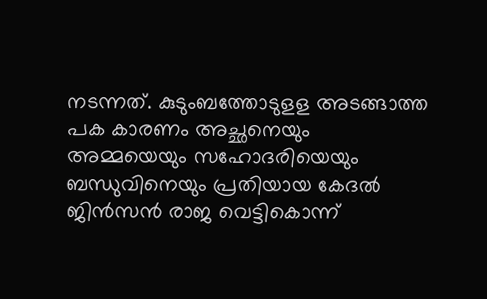നടന്നത്. കുടുംബത്തോടുളള അടങ്ങാത്ത പക കാരണം അച്ഛനെയും അമ്മയെയും സഹോദരിയെയും ബന്ധുവിനെയും പ്രതിയായ കേദൽ ജിൻസൻ രാജ വെട്ടികൊന്ന്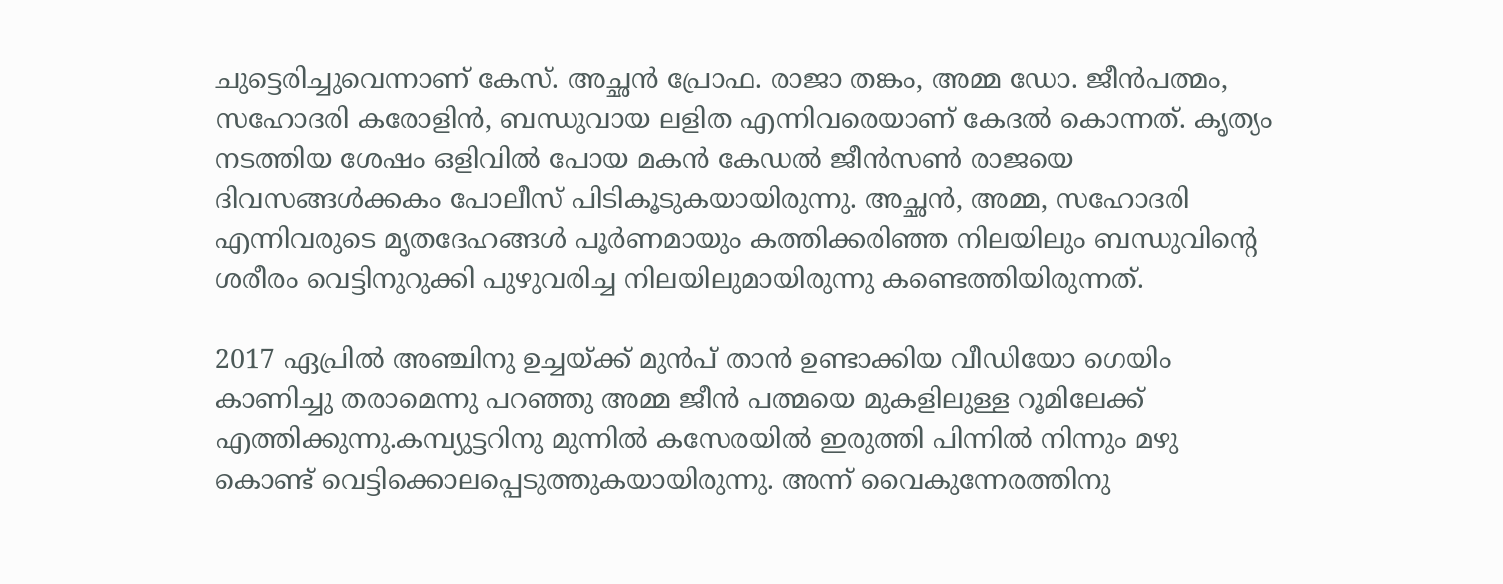ചുട്ടെരിച്ചുവെന്നാണ് കേസ്. അച്ഛൻ പ്രോഫ. രാജാ തങ്കം, അമ്മ ഡോ. ജീൻപത്മം, സഹോദരി കരോളിൻ, ബന്ധുവായ ലളിത എന്നിവരെയാണ് കേദൽ കൊന്നത്. കൃത്യം നടത്തിയ ശേഷം ഒളിവിൽ പോയ മകൻ കേഡൽ ജീൻസൺ രാജയെ ദിവസങ്ങൾക്കകം പോലീസ് പിടികൂടുകയായിരുന്നു. അച്ഛൻ, അമ്മ, സഹോദരി എന്നിവരുടെ മൃതദേഹങ്ങൾ പൂർണമായും കത്തിക്കരിഞ്ഞ നിലയിലും ബന്ധുവിന്റെ ശരീരം വെട്ടിനുറുക്കി പുഴുവരിച്ച നിലയിലുമായിരുന്നു കണ്ടെത്തിയിരുന്നത്.

2017 ഏപ്രിൽ അഞ്ചിനു ഉച്ചയ്ക്ക് മുൻപ് താൻ ഉണ്ടാക്കിയ വീഡിയോ ഗെയിം കാണിച്ചു തരാമെന്നു പറഞ്ഞു അമ്മ ജീൻ പത്മയെ മുകളിലുള്ള റൂമിലേക്ക് എത്തിക്കുന്നു.കമ്പ്യുട്ടറിനു മുന്നിൽ കസേരയിൽ ഇരുത്തി പിന്നിൽ നിന്നും മഴു കൊണ്ട് വെട്ടിക്കൊലപ്പെടുത്തുകയായിരുന്നു. അന്ന് വൈകുന്നേരത്തിനു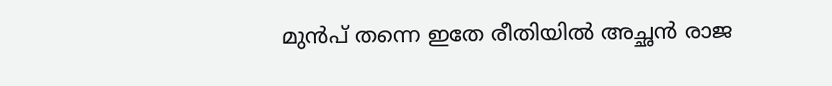മുൻപ് തന്നെ ഇതേ രീതിയിൽ അച്ഛൻ രാജ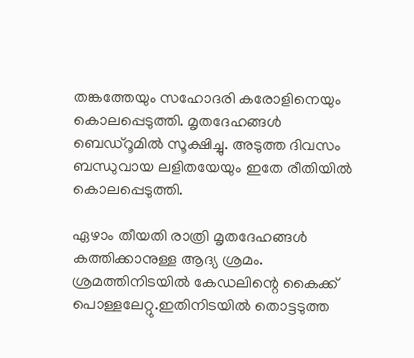തങ്കത്തേയും സഹോദരി കരോളിനെയും കൊലപ്പെടുത്തി. മൃതദേഹങ്ങൾ ബെഡ്‌റൂമിൽ സൂക്ഷിച്ചു. അടുത്ത ദിവസം ബന്ധുവായ ലളിതയേയും ഇതേ രീതിയിൽ കൊലപ്പെടുത്തി.

ഏഴാം തീയതി രാത്രി മൃതദേഹങ്ങൾ കത്തിക്കാനുള്ള ആദ്യ ശ്രമം. ശ്രമത്തിനിടയിൽ കേഡലിന്റെ കൈക്ക് പൊള്ളലേറ്റു.ഇതിനിടയിൽ തൊട്ടടുത്ത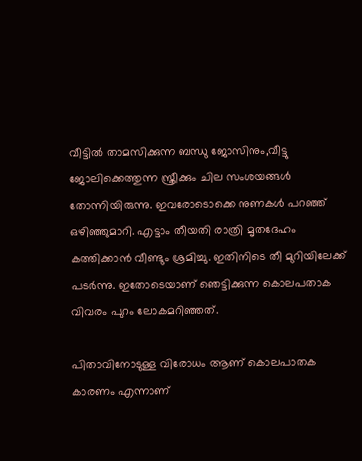വീട്ടിൽ താമസിക്കുന്ന ബന്ധു ജോസിനും,വീട്ടു ജോലിക്കെത്തുന്ന സ്ത്രീക്കും ചില സംശയങ്ങൾ തോന്നിയിരുന്നു. ഇവരോടൊക്കെ നുണകൾ പറഞ്ഞ് ഒഴിഞ്ഞുമാറി. എട്ടാം തീയതി രാത്രി മൃതദേഹം കത്തിക്കാൻ വീണ്ടും ശ്രമിച്ചു. ഇതിനിടെ തീ മുറിയിലേക്ക് പടർന്നു. ഇതോടെയാണ് ഞെട്ടിക്കുന്ന കൊലപതാക വിവരം പുറം ലോകമറിഞ്ഞത്.

പിതാവിനോടുള്ള വിരോധം ആണ് കൊലപാതക കാരണം എന്നാണ്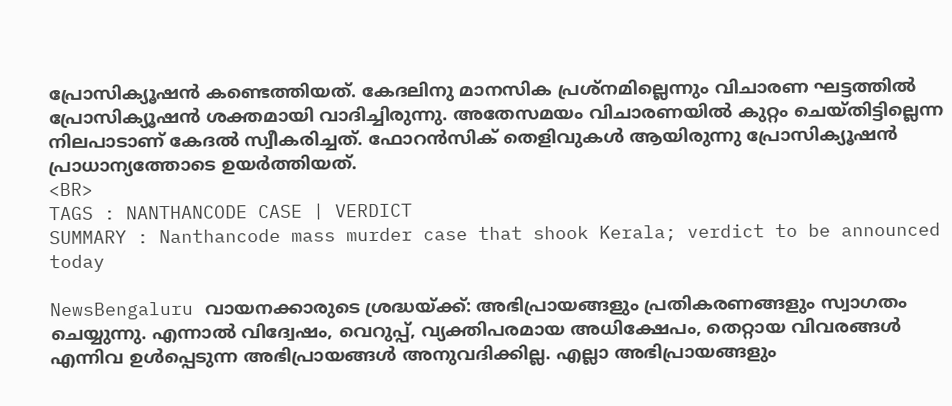പ്രോസിക്യൂഷൻ കണ്ടെത്തിയത്. കേദലിനു മാനസിക പ്രശ്നമില്ലെന്നും വിചാരണ ഘട്ടത്തിൽ പ്രോസിക്യൂഷൻ ശക്തമായി വാദിച്ചിരുന്നു. അതേസമയം വിചാരണയിൽ കുറ്റം ചെയ്തിട്ടില്ലെന്ന നിലപാടാണ് കേദൽ സ്വീകരിച്ചത്. ഫോറൻസിക് തെളിവുകൾ ആയിരുന്നു പ്രോസിക്യൂഷൻ പ്രാധാന്യത്തോടെ ഉയർത്തിയത്.
<BR>
TAGS : NANTHANCODE CASE | VERDICT
SUMMARY : Nanthancode mass murder case that shook Kerala; verdict to be announced today

NewsBengaluru വായനക്കാരുടെ ശ്രദ്ധയ്ക്ക്: അഭിപ്രായങ്ങളും പ്രതികരണങ്ങളും സ്വാഗതം ചെയ്യുന്നു. എന്നാൽ വിദ്വേഷം, വെറുപ്പ്, വ്യക്തിപരമായ അധിക്ഷേപം, തെറ്റായ വിവരങ്ങൾ എന്നിവ ഉൾപ്പെടുന്ന അഭിപ്രായങ്ങൾ അനുവദിക്കില്ല. എല്ലാ അഭിപ്രായങ്ങളും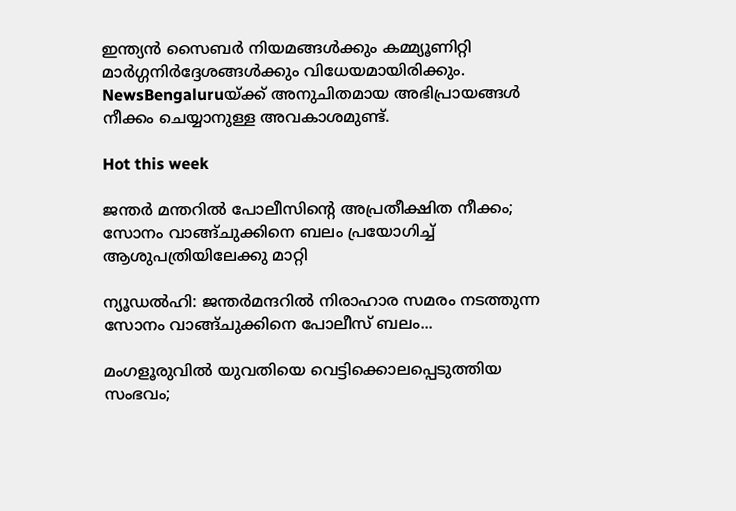ഇന്ത്യൻ സൈബർ നിയമങ്ങൾക്കും കമ്മ്യൂണിറ്റി മാർഗ്ഗനിർദ്ദേശങ്ങൾക്കും വിധേയമായിരിക്കും. NewsBengaluruയ്ക്ക് അനുചിതമായ അഭിപ്രായങ്ങൾ നീക്കം ചെയ്യാനുള്ള അവകാശമുണ്ട്.

Hot this week

ജന്തര്‍ മന്തറില്‍ പോലീസിന്റെ അപ്രതീക്ഷിത നീക്കം; സോനം വാങ്ങ്ചുക്കിനെ ബലം പ്രയോഗിച്ച് ആശുപത്രിയിലേക്കു മാറ്റി

ന്യൂഡല്‍ഹി: ജന്തര്‍മന്ദറില്‍ നിരാഹാര സമരം നടത്തുന്ന സോനം വാങ്ങ്ചുക്കിനെ പോലീസ് ബലം...

മംഗളൂരുവില്‍ യുവതിയെ വെട്ടിക്കൊലപ്പെടുത്തിയ സംഭവം;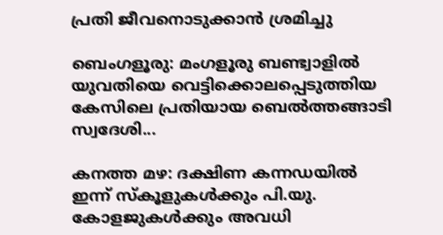പ്രതി ജീവനൊടുക്കാന്‍ ശ്രമിച്ചു

ബെംഗളൂരു: മംഗളൂരു ബണ്ട്വാളില്‍ യുവതിയെ വെട്ടിക്കൊലപ്പെടുത്തിയ കേസിലെ പ്രതിയായ ബെൽത്തങ്ങാടി സ്വദേശി...

കനത്ത മഴ: ദക്ഷിണ കന്നഡയിൽ ഇന്ന് സ്കൂളുകൾക്കും പി.യു. കോളജുകൾക്കും അവധി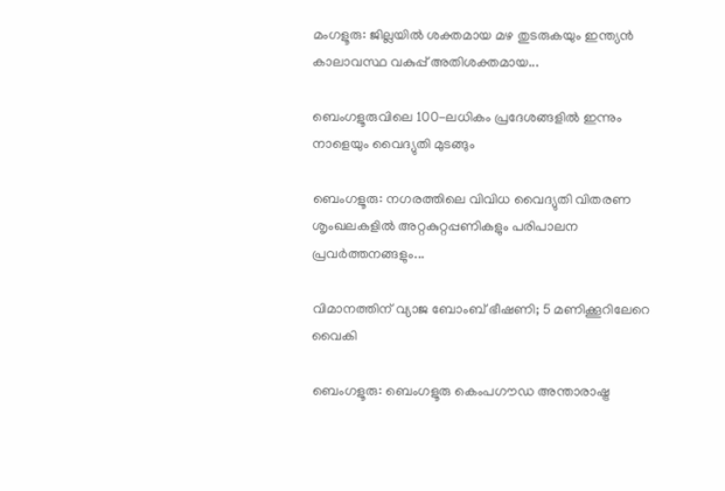മംഗളൂരു: ജില്ലയിൽ ശക്തമായ മഴ തുടരുകയും ഇന്ത്യൻ കാലാവസ്ഥ വകുപ്പ് അതിശക്തമായ...

ബെംഗളൂരുവിലെ 100-ലധികം പ്രദേശങ്ങളിൽ ഇന്നും നാളെയും വൈദ്യുതി മുടങ്ങും

ബെംഗളൂരു: നഗരത്തിലെ വിവിധ വൈദ്യുതി വിതരണ ശൃംഖലകളിൽ അറ്റകുറ്റപ്പണികളും പരിപാലന പ്രവർത്തനങ്ങളും...

വിമാനത്തിന് വ്യാജ ബോംബ് ഭീഷണി; 5 മണിക്കൂറിലേറെ വൈകി

ബെംഗളൂരു: ബെംഗളൂരു കെംപഗൗഡ അന്താരാഷ്ട്ര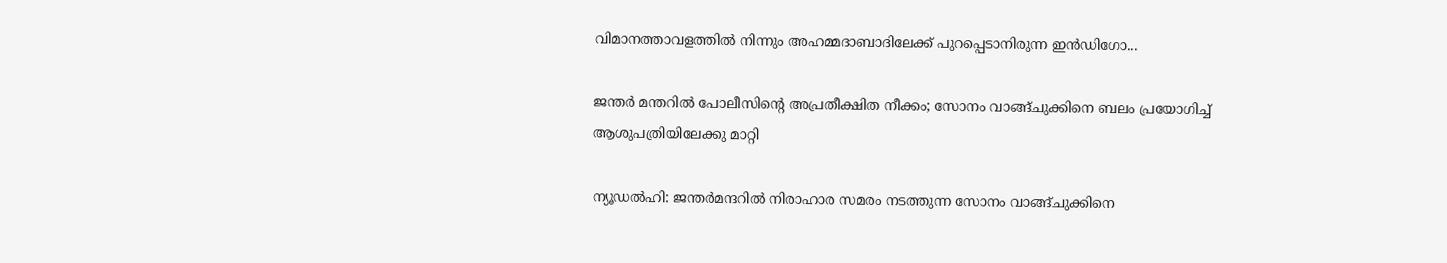വിമാനത്താവളത്തില്‍ നിന്നും അഹമ്മദാബാദിലേക്ക് പുറപ്പെടാനിരുന്ന ഇന്‍ഡിഗോ...

ജന്തര്‍ മന്തറില്‍ പോലീസിന്റെ അപ്രതീക്ഷിത നീക്കം; സോനം വാങ്ങ്ചുക്കിനെ ബലം പ്രയോഗിച്ച് ആശുപത്രിയിലേക്കു മാറ്റി

ന്യൂഡല്‍ഹി: ജന്തര്‍മന്ദറില്‍ നിരാഹാര സമരം നടത്തുന്ന സോനം വാങ്ങ്ചുക്കിനെ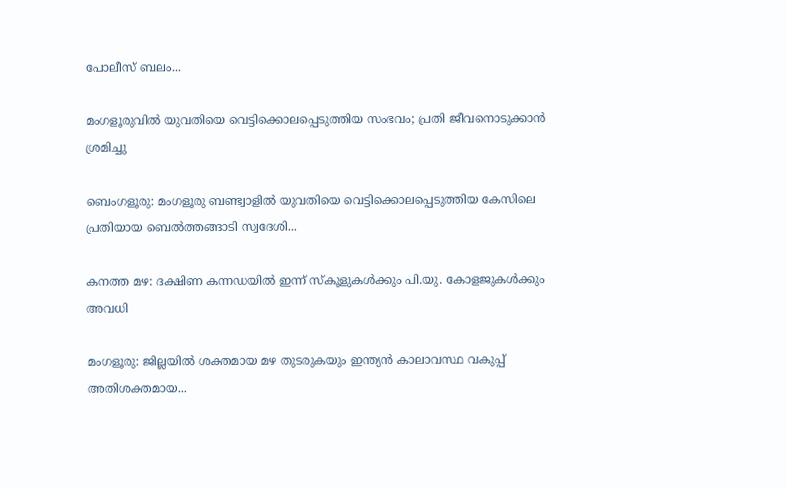പോലീസ് ബലം...

മംഗളൂരുവില്‍ യുവതിയെ വെട്ടിക്കൊലപ്പെടുത്തിയ സംഭവം; പ്രതി ജീവനൊടുക്കാന്‍ ശ്രമിച്ചു

ബെംഗളൂരു: മംഗളൂരു ബണ്ട്വാളില്‍ യുവതിയെ വെട്ടിക്കൊലപ്പെടുത്തിയ കേസിലെ പ്രതിയായ ബെൽത്തങ്ങാടി സ്വദേശി...

കനത്ത മഴ: ദക്ഷിണ കന്നഡയിൽ ഇന്ന് സ്കൂളുകൾക്കും പി.യു. കോളജുകൾക്കും അവധി

മംഗളൂരു: ജില്ലയിൽ ശക്തമായ മഴ തുടരുകയും ഇന്ത്യൻ കാലാവസ്ഥ വകുപ്പ് അതിശക്തമായ...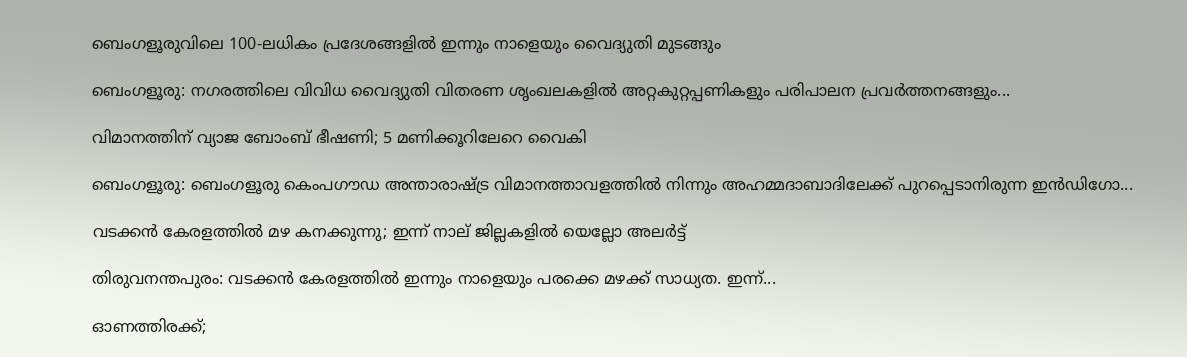ബെംഗളൂരുവിലെ 100-ലധികം പ്രദേശങ്ങളിൽ ഇന്നും നാളെയും വൈദ്യുതി മുടങ്ങും

ബെംഗളൂരു: നഗരത്തിലെ വിവിധ വൈദ്യുതി വിതരണ ശൃംഖലകളിൽ അറ്റകുറ്റപ്പണികളും പരിപാലന പ്രവർത്തനങ്ങളും...

വിമാനത്തിന് വ്യാജ ബോംബ് ഭീഷണി; 5 മണിക്കൂറിലേറെ വൈകി

ബെംഗളൂരു: ബെംഗളൂരു കെംപഗൗഡ അന്താരാഷ്ട്ര വിമാനത്താവളത്തില്‍ നിന്നും അഹമ്മദാബാദിലേക്ക് പുറപ്പെടാനിരുന്ന ഇന്‍ഡിഗോ...

വടക്കൻ കേരളത്തിൽ മഴ കനക്കുന്നു; ഇന്ന് നാല് ജില്ലകളിൽ യെല്ലോ അലർട്ട്

തിരുവനന്തപുരം: വടക്കൻ കേരളത്തിൽ ഇന്നും നാളെയും പരക്കെ മഴക്ക് സാധ്യത. ഇന്ന്...

ഓണത്തിരക്ക്;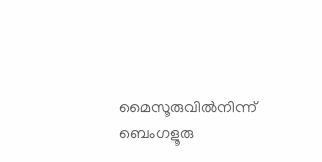മൈസൂരുവിൽനിന്ന് ബെംഗളൂരു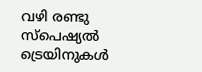വഴി രണ്ടു സ്പെഷ്യൽ ട്രെയിനുകള്‍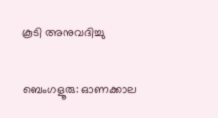കൂടി അനുവദിച്ചു

ബെംഗളൂരു: ഓണക്കാല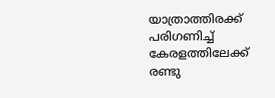യാത്രാത്തിരക്ക് പരിഗണിച്ച് കേരളത്തിലേക്ക് രണ്ടു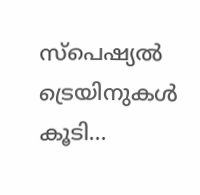സ്പെഷ്യൽ ട്രെയിനുകള്‍ കൂടി...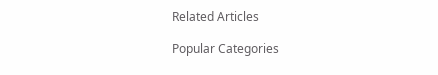Related Articles

Popular Categories